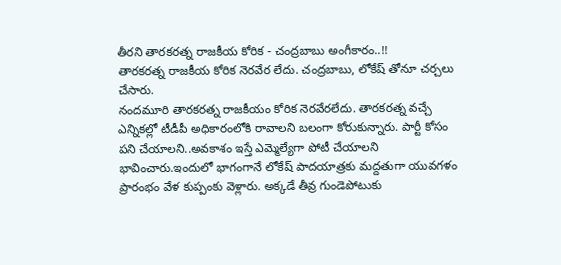తీరని తారకరత్న రాజకీయ కోరిక - చంద్రబాబు అంగీకారం..!!
తారకరత్న రాజకీయ కోరిక నెరవేర లేదు. చంద్రబాబు, లోకేష్ తోనూ చర్చలు చేసారు.
నందమూరి తారకరత్న రాజకీయం కోరిక నెరవేరలేదు. తారకరత్న వచ్చే ఎన్నికల్లో టీడీపీ అధికారంలోకి రావాలని బలంగా కోరుకున్నారు. పార్టీ కోసం పని చేయాలని..అవకాశం ఇస్తే ఎమ్మెల్యేగా పోటీ చేయాలని భావించారు.ఇందులో భాగంగానే లోకేష్ పాదయాత్రకు మద్దతుగా యువగళం ప్రారంభం వేళ కుప్పంకు వెళ్లారు. అక్కడే తీవ్ర గుండెపోటుకు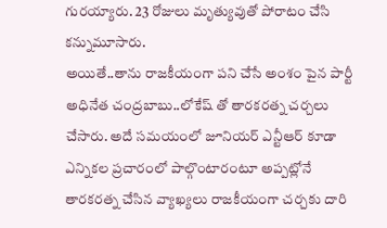గురయ్యారు. 23 రోజులు మృత్యువుతో పోరాటం చేసి కన్నుమూసారు.
అయితే..తాను రాజకీయంగా పని చేసే అంశం పైన పార్టీ అధినేత చంద్రబాబు..లోకేష్ తో తారకరత్న చర్చలు చేసారు. అదే సమయంలో జూనియర్ ఎన్టీఆర్ కూడా ఎన్నికల ప్రచారంలో పాల్గొంటారంటూ అప్పట్లోనే తారకరత్న చేసిన వ్యాఖ్యలు రాజకీయంగా చర్చకు దారి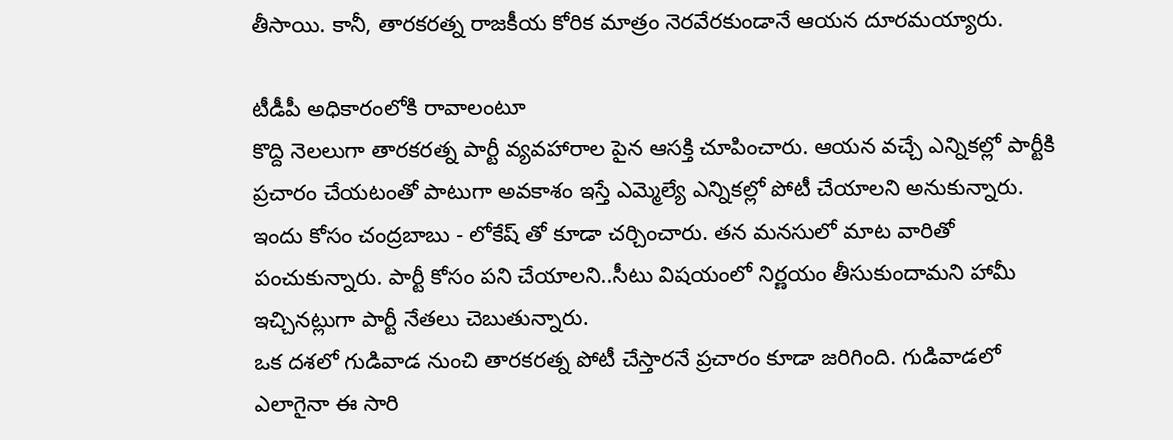తీసాయి. కానీ, తారకరత్న రాజకీయ కోరిక మాత్రం నెరవేరకుండానే ఆయన దూరమయ్యారు.

టీడీపీ అధికారంలోకి రావాలంటూ
కొద్ది నెలలుగా తారకరత్న పార్టీ వ్యవహారాల పైన ఆసక్తి చూపించారు. ఆయన వచ్చే ఎన్నికల్లో పార్టీకి ప్రచారం చేయటంతో పాటుగా అవకాశం ఇస్తే ఎమ్మెల్యే ఎన్నికల్లో పోటీ చేయాలని అనుకున్నారు. ఇందు కోసం చంద్రబాబు - లోకేష్ తో కూడా చర్చించారు. తన మనసులో మాట వారితో పంచుకున్నారు. పార్టీ కోసం పని చేయాలని..సీటు విషయంలో నిర్ణయం తీసుకుందామని హామీ ఇచ్చినట్లుగా పార్టీ నేతలు చెబుతున్నారు.
ఒక దశలో గుడివాడ నుంచి తారకరత్న పోటీ చేస్తారనే ప్రచారం కూడా జరిగింది. గుడివాడలో ఎలాగైనా ఈ సారి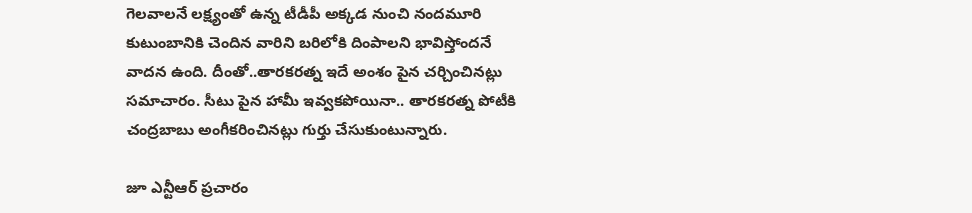గెలవాలనే లక్ష్యంతో ఉన్న టీడీపీ అక్కడ నుంచి నందమూరి కుటుంబానికి చెందిన వారిని బరిలోకి దింపాలని భావిస్తోందనే వాదన ఉంది. దీంతో..తారకరత్న ఇదే అంశం పైన చర్చించినట్లు సమాచారం. సీటు పైన హామీ ఇవ్వకపోయినా.. తారకరత్న పోటీకి చంద్రబాబు అంగీకరించినట్లు గుర్తు చేసుకుంటున్నారు.

జూ ఎన్టీఆర్ ప్రచారం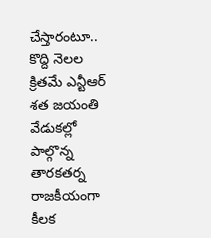చేస్తారంటూ..
కొద్ది నెలల క్రితమే ఎన్టీఆర్ శత జయంతి వేడుకల్లో పాల్గొన్న తారకతర్న రాజకీయంగా కీలక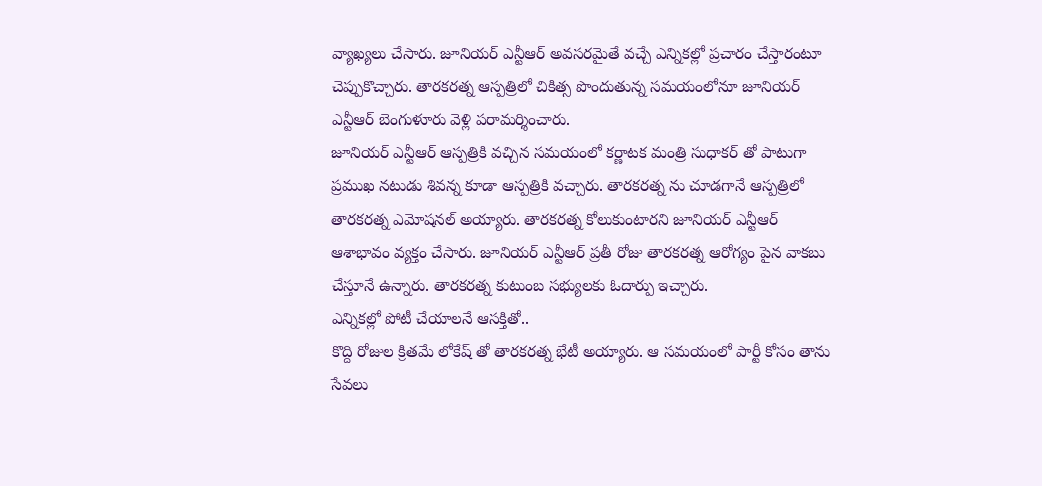వ్యాఖ్యలు చేసారు. జూనియర్ ఎన్టీఆర్ అవసరమైతే వచ్చే ఎన్నికల్లో ప్రచారం చేస్తారంటూ చెప్పుకొచ్చారు. తారకరత్న ఆస్పత్రిలో చికిత్స పొందుతున్న సమయంలోనూ జూనియర్ ఎన్టీఆర్ బెంగుళూరు వెళ్లి పరామర్శించారు.
జూనియర్ ఎన్టీఆర్ ఆస్పత్రికి వచ్చిన సమయంలో కర్ణాటక మంత్రి సుధాకర్ తో పాటుగా ప్రముఖ నటుడు శివన్న కూడా ఆస్పత్రికి వచ్చారు. తారకరత్న ను చూడగానే ఆస్పత్రిలో తారకరత్న ఎమోషనల్ అయ్యారు. తారకరత్న కోలుకుంటారని జూనియర్ ఎన్టీఆర్ ఆశాభావం వ్యక్తం చేసారు. జూనియర్ ఎన్టీఆర్ ప్రతీ రోజు తారకరత్న ఆరోగ్యం పైన వాకబు చేస్తూనే ఉన్నారు. తారకరత్న కుటుంబ సభ్యులకు ఓదార్పు ఇచ్చారు.
ఎన్నికల్లో పోటీ చేయాలనే ఆసక్తితో..
కొద్ది రోజుల క్రితమే లోకేష్ తో తారకరత్న భేటీ అయ్యారు. ఆ సమయంలో పార్టీ కోసం తాను సేవలు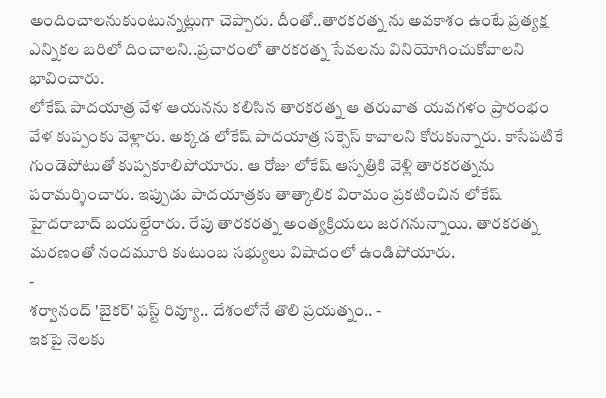అందించాలనుకుంటున్నట్లుగా చెప్పారు. దీంతో..తారకరత్న ను అవకాశం ఉంటే ప్రత్యక్ష ఎన్నికల బరిలో దించాలని..ప్రచారంలో తారకరత్న సేవలను వినియోగించుకోవాలని భావించారు.
లోకేష్ పాదయాత్ర వేళ ఆయనను కలిసిన తారకరత్న ఆ తరువాత యవగళం ప్రారంభం వేళ కుప్పంకు వెళ్లారు. అక్కడ లోకేష్ పాదయాత్ర సక్సెస్ కావాలని కోరుకున్నారు. కాసేపటికే గుండెపోటుతో కుప్పకూలిపోయారు. ఆ రోజు లోకేష్ ఆస్పత్రికి వెళ్లి తారకరత్నను పరామర్శించారు. ఇప్పుడు పాదయాత్రకు తాత్కాలిక విరామం ప్రకటించిన లోకేష్ హైదరాబాద్ బయల్దేరారు. రేపు తారకరత్న అంత్యక్రియలు జరగనున్నాయి. తారకరత్న మరణంతో నందమూరి కుటుంబ సభ్యులు విషాదంలో ఉండిపోయారు.
-
శర్వానంద్ 'బైకర్' ఫస్ట్ రివ్యూ.. దేశంలోనే తొలి ప్రయత్నం.. -
ఇకపై నెలకు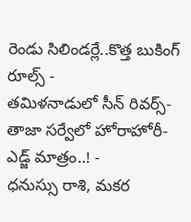రెండు సిలిండర్లే..కొత్త బుకింగ్ రూల్స్ -
తమిళనాడులో సీన్ రివర్స్-తాజా సర్వేలో హోరాహోరీ-ఎడ్జ్ మాత్రం..! -
ధనుస్సు రాశి, మకర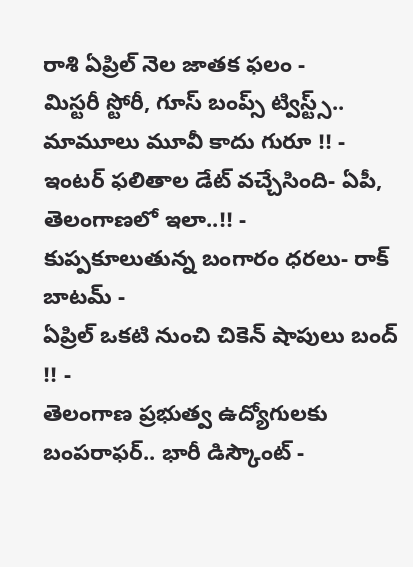రాశి ఏప్రిల్ నెల జాతక ఫలం -
మిస్టరీ స్టోరీ, గూస్ బంప్స్ ట్విస్ట్స్.. మామూలు మూవీ కాదు గురూ !! -
ఇంటర్ ఫలితాల డేట్ వచ్చేసింది- ఏపీ, తెలంగాణలో ఇలా..!! -
కుప్పకూలుతున్న బంగారం ధరలు- రాక్ బాటమ్ -
ఏప్రిల్ ఒకటి నుంచి చికెన్ షాపులు బంద్ !! -
తెలంగాణ ప్రభుత్వ ఉద్యోగులకు బంపరాఫర్.. భారీ డిస్కౌంట్ -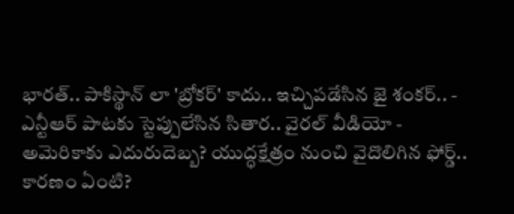భారత్.. పాకిస్థాన్ లా 'బ్రోకర్' కాదు.. ఇచ్చిపడేసిన జై శంకర్.. -
ఎన్టీఆర్ పాటకు స్టెప్పులేసిన సితార.. వైరల్ వీడియో -
అమెరికాకు ఎదురుదెబ్బ? యుద్ధక్షేత్రం నుంచి వైదొలిగిన ఫోర్డ్.. కారణం ఏంటి?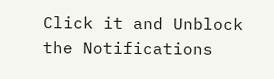Click it and Unblock the Notifications